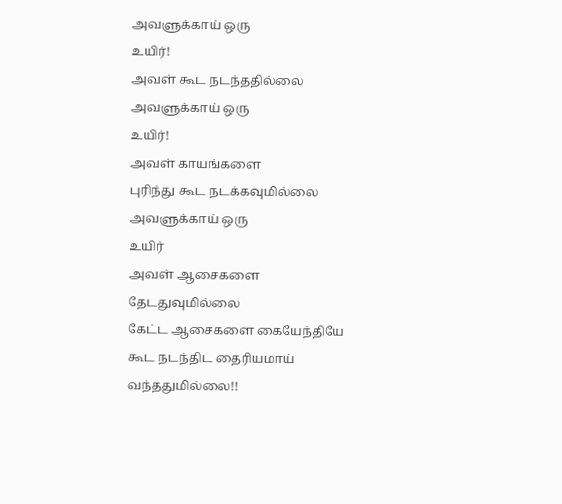அவளுக்காய் ஒரு
உயிர்!
அவள் கூட நடந்ததில்லை
அவளுக்காய் ஒரு
உயிர்!
அவள் காயங்களை
புரிந்து கூட நடக்கவுமில்லை
அவளுக்காய் ஒரு
உயிர்
அவள் ஆசைகளை
தேடதுவுமில்லை
கேட்ட ஆசைகளை கையேந்தியே
கூட நடந்திட தைரியமாய்
வந்ததுமில்லை!!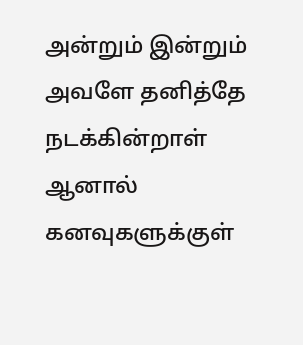அன்றும் இன்றும்
அவளே தனித்தே நடக்கின்றாள்
ஆனால்
கனவுகளுக்குள்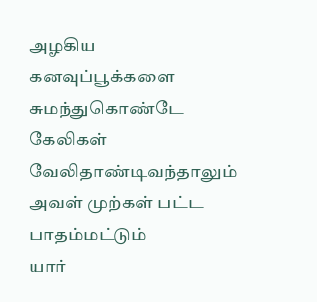அழகிய
கனவுப்பூக்களை சுமந்துகொண்டே
கேலிகள் வேலிதாண்டிவந்தாலும்
அவள் முற்கள் பட்ட
பாதம்மட்டும்
யார்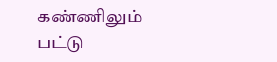கண்ணிலும்
பட்டு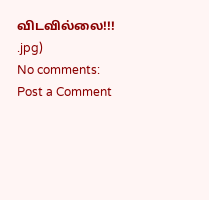விடவில்லை!!!
.jpg)
No comments:
Post a Comment